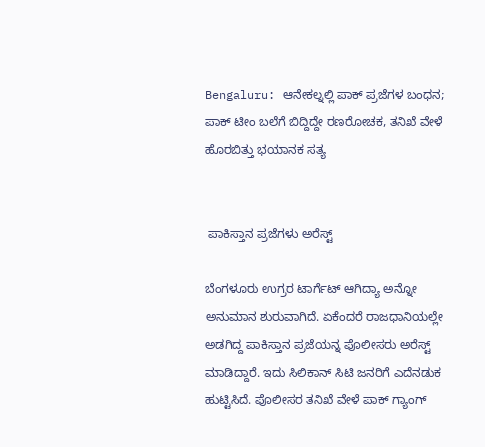Bengaluru: ಆನೇಕಲ್ನಲ್ಲಿ ಪಾಕ್ ಪ್ರಜೆಗಳ ಬಂಧನ; ಪಾಕ್‌ ಟೀಂ ಬಲೆಗೆ ಬಿದ್ದಿದ್ದೇ ರಣರೋಚಕ, ತನಿಖೆ ವೇಳೆ ಹೊರಬಿತ್ತು ಭಯಾನಕ ಸತ್ಯ


 ಪಾಕಿಸ್ತಾನ ಪ್ರಜೆಗಳು ಅರೆಸ್ಟ್

ಬೆಂಗಳೂರು ಉಗ್ರರ ಟಾರ್ಗೆಟ್ ಆಗಿದ್ಯಾ ಅನ್ನೋ ಅನುಮಾನ ಶುರುವಾಗಿದೆ. ಏಕೆಂದರೆ ರಾಜಧಾನಿಯಲ್ಲೇ ಅಡಗಿದ್ದ ಪಾಕಿಸ್ತಾನ ಪ್ರಜೆಯನ್ನ ಪೊಲೀಸರು ಅರೆಸ್ಟ್‌ ಮಾಡಿದ್ದಾರೆ. ಇದು ಸಿಲಿಕಾನ್ ಸಿಟಿ ಜನರಿಗೆ ಎದೆನಡುಕ ಹುಟ್ಟಿಸಿದೆ. ಪೊಲೀಸರ ತನಿಖೆ ವೇಳೆ ಪಾಕ್‌ ಗ್ಯಾಂಗ್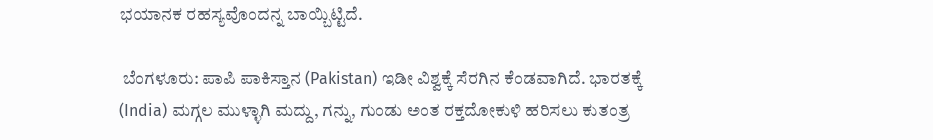ಭಯಾನಕ ರಹಸ್ಯವೊಂದನ್ನ ಬಾಯ್ಬಿಟ್ಟಿದೆ.

 ಬೆಂಗಳೂರು: ಪಾಪಿ ಪಾಕಿಸ್ತಾನ (Pakistan) ಇಡೀ ವಿಶ್ವಕ್ಕೆ ಸೆರಗಿನ ಕೆಂಡವಾಗಿದೆ. ಭಾರತಕ್ಕೆ (India) ಮಗ್ಗಲ ಮುಳ್ಳಾಗಿ ಮದ್ದು, ಗನ್ನು, ಗುಂಡು ಅಂತ ರಕ್ತದೋಕುಳಿ ಹರಿಸಲು ಕುತಂತ್ರ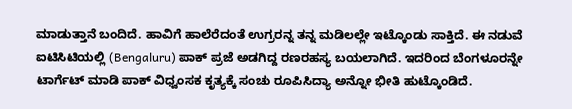ಮಾಡುತ್ತಾನೆ ಬಂದಿದೆ. ಹಾವಿಗೆ ಹಾಲೆರೆದಂತೆ ಉಗ್ರರನ್ನ ತನ್ನ ಮಡಿಲಲ್ಲೇ ಇಟ್ಕೊಂಡು ಸಾಕ್ತಿದೆ. ಈ ನಡುವೆ ಐಟಿಸಿಟಿಯಲ್ಲಿ (Bengaluru) ಪಾಕ್‌ ಪ್ರಜೆ ಅಡಗಿದ್ದ ರಣರಹಸ್ಯ ಬಯಲಾಗಿದೆ. ಇದರಿಂದ ಬೆಂಗಳೂರನ್ನೇ ಟಾರ್ಗೆಟ್‌ ಮಾಡಿ ಪಾಕ್ ವಿಧ್ವಂಸಕ ಕೃತ್ಯಕ್ಕೆ ಸಂಚು ರೂಪಿಸಿದ್ಯಾ ಅನ್ನೋ ಭೀತಿ ಹುಟ್ಕೊಂಡಿದೆ.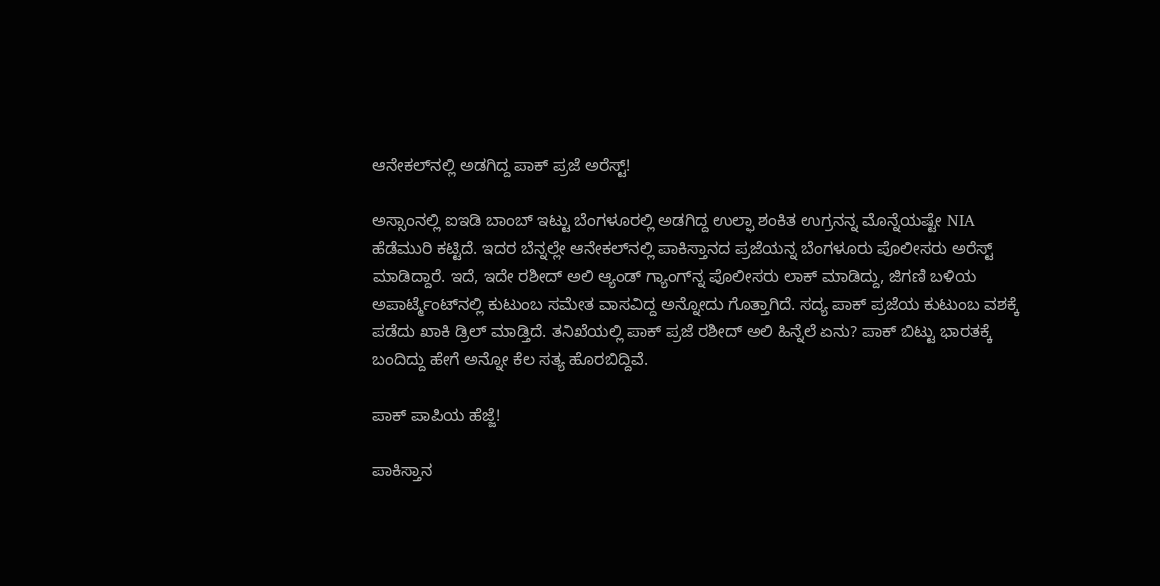ಆನೇಕಲ್‌‌ನಲ್ಲಿ ಅಡಗಿದ್ದ ಪಾಕ್‌ ಪ್ರಜೆ ಅರೆಸ್ಟ್‌‌‌‌‌!

ಅಸ್ಸಾಂನಲ್ಲಿ ಐಇಡಿ ಬಾಂಬ್ ಇಟ್ಟು ಬೆಂಗಳೂರಲ್ಲಿ ಅಡಗಿದ್ದ ಉಲ್ಫಾ ಶಂಕಿತ ಉಗ್ರನನ್ನ ಮೊನ್ನೆಯಷ್ಟೇ NIA ಹೆಡೆಮುರಿ ಕಟ್ಟಿದೆ. ಇದರ ಬೆನ್ನಲ್ಲೇ ಆನೇಕಲ್‌ನಲ್ಲಿ ಪಾಕಿಸ್ತಾನದ ಪ್ರಜೆಯನ್ನ ಬೆಂಗಳೂರು ಪೊಲೀಸರು ಅರೆಸ್ಟ್ ಮಾಡಿದ್ದಾರೆ. ಇದೆ, ಇದೇ ರಶೀದ್ ಅಲಿ ಆ್ಯಂಡ್‌ ಗ್ಯಾಂಗ್‌ನ್ನ ಪೊಲೀಸರು ಲಾಕ್‌ ಮಾಡಿದ್ದು, ಜಿಗಣಿ ಬಳಿಯ ಅಪಾರ್ಟ್ಮೆಂಟ್‌ನಲ್ಲಿ ಕುಟುಂಬ ಸಮೇತ ವಾಸವಿದ್ದ ಅನ್ನೋದು ಗೊತ್ತಾಗಿದೆ. ಸದ್ಯ ಪಾಕ್‌ ಪ್ರಜೆಯ ಕುಟುಂಬ ವಶಕ್ಕೆ ಪಡೆದು ಖಾಕಿ ಡ್ರಿಲ್‌ ಮಾಡ್ತಿದೆ. ತನಿಖೆಯಲ್ಲಿ ಪಾಕ್‌‌ ಪ್ರಜೆ ರಶೀದ್ ಅಲಿ ಹಿನ್ನೆಲೆ ಏನು? ಪಾಕ್‌ ಬಿಟ್ಟು ಭಾರತಕ್ಕೆ ಬಂದಿದ್ದು ಹೇಗೆ ಅನ್ನೋ ಕೆಲ ಸತ್ಯ ಹೊರಬಿದ್ದಿವೆ.

ಪಾಕ್‌ ಪಾಪಿಯ ಹೆಜ್ಜೆ!

ಪಾಕಿಸ್ತಾನ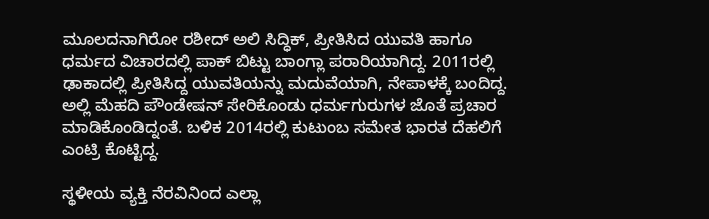ಮೂಲದನಾಗಿರೋ ರಶೀದ್ ಅಲಿ ಸಿದ್ಧಿಕ್‌, ಪ್ರೀತಿಸಿದ ಯುವತಿ ಹಾಗೂ ಧರ್ಮದ ವಿಚಾರದಲ್ಲಿ ಪಾಕ್ ಬಿಟ್ಟು ಬಾಂಗ್ಲಾ ಪರಾರಿಯಾಗಿದ್ದ. 2011ರಲ್ಲಿ ಢಾಕಾದಲ್ಲಿ ಪ್ರೀತಿಸಿದ್ದ ಯುವತಿಯನ್ನು ಮದುವೆಯಾಗಿ, ನೇಪಾಳಕ್ಕೆ ಬಂದಿದ್ದ. ಅಲ್ಲಿ ಮೆಹದಿ ಪೌಂಡೇಷನ್ ಸೇರಿಕೊಂಡು ಧರ್ಮಗುರುಗಳ ಜೊತೆ ಪ್ರಚಾರ ಮಾಡಿಕೊಂಡಿದ್ನಂತೆ. ಬಳಿಕ 2014ರಲ್ಲಿ ಕುಟುಂಬ ಸಮೇತ ಭಾರತ ದೆಹಲಿಗೆ ಎಂಟ್ರಿ ಕೊಟ್ಟಿದ್ದ.

ಸ್ಥಳೀಯ ವ್ಯಕ್ತಿ ನೆರವಿನಿಂದ ಎಲ್ಲಾ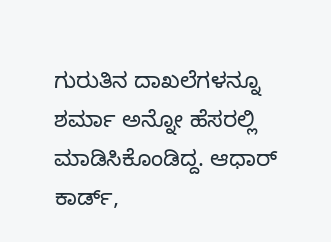ಗುರುತಿನ ದಾಖಲೆಗಳನ್ನೂ ಶರ್ಮಾ ಅನ್ನೋ ಹೆಸರಲ್ಲಿ ಮಾಡಿಸಿಕೊಂಡಿದ್ದ. ಆಧಾರ್ ಕಾರ್ಡ್,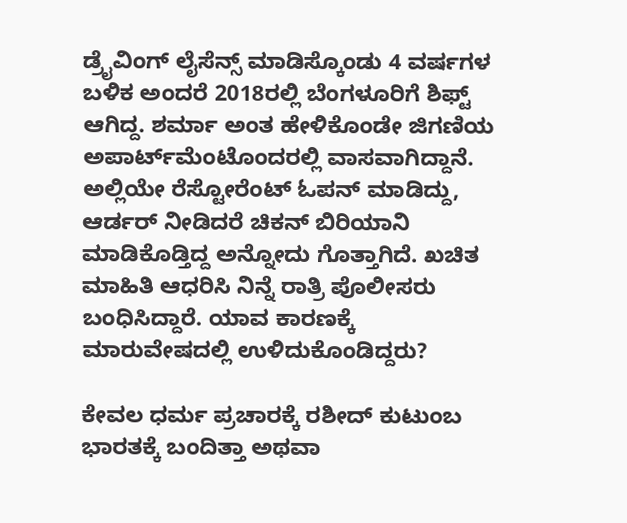ಡ್ರೈವಿಂಗ್ ಲೈಸೆನ್ಸ್ ಮಾಡಿಸ್ಕೊಂಡು 4 ವರ್ಷಗಳ ಬಳಿಕ ಅಂದರೆ 2018ರಲ್ಲಿ ಬೆಂಗಳೂರಿಗೆ ಶಿಫ್ಟ್‌‌‌ ಆಗಿದ್ದ. ಶರ್ಮಾ ಅಂತ ಹೇಳಿಕೊಂಡೇ ಜಿಗಣಿಯ ಅಪಾರ್ಟ್‌ಮೆಂಟೊಂದರಲ್ಲಿ ವಾಸವಾಗಿದ್ದಾನೆ. ಅಲ್ಲಿಯೇ ರೆಸ್ಟೋರೆಂಟ್ ಓಪನ್‌ ಮಾಡಿದ್ದು, ಆರ್ಡರ್ ನೀಡಿದರೆ ಚಿಕನ್ ಬಿರಿಯಾನಿ ಮಾಡಿಕೊಡ್ತಿದ್ದ ಅನ್ನೋದು ಗೊತ್ತಾಗಿದೆ. ಖಚಿತ ಮಾಹಿತಿ ಆಧರಿಸಿ ನಿನ್ನೆ ರಾತ್ರಿ ಪೊಲೀಸರು ಬಂಧಿಸಿದ್ದಾರೆ. ಯಾವ ಕಾರಣಕ್ಕೆ ಮಾರುವೇಷದಲ್ಲಿ ಉಳಿದುಕೊಂಡಿದ್ದರು?

ಕೇವಲ ಧರ್ಮ ‌ಪ್ರಚಾರಕ್ಕೆ ರಶೀದ್ ಕುಟುಂಬ ಭಾರತಕ್ಕೆ ಬಂದಿತ್ತಾ ಅಥವಾ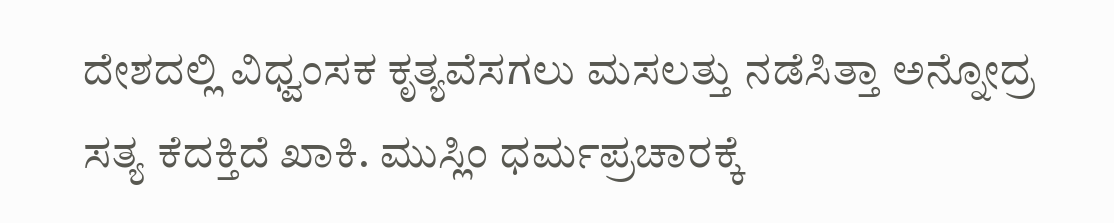ದೇಶದಲ್ಲಿ ವಿಧ್ವಂಸಕ ಕೃತ್ಯವೆಸಗಲು ಮಸಲತ್ತು ನಡೆಸಿತ್ತಾ ಅನ್ನೋದ್ರ ಸತ್ಯ ಕೆದಕ್ತಿದೆ ಖಾಕಿ. ಮುಸ್ಲಿಂ ಧರ್ಮಪ್ರಚಾರಕ್ಕೆ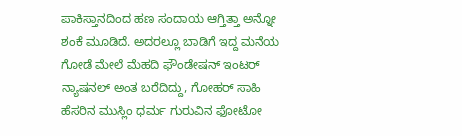ಪಾಕಿಸ್ತಾನದಿಂದ ಹಣ ಸಂದಾಯ ಆಗ್ತಿತ್ತಾ ಅನ್ನೋ ಶಂಕೆ ಮೂಡಿದೆ. ಅದರಲ್ಲೂ ಬಾಡಿಗೆ ಇದ್ದ ಮನೆಯ ಗೋಡೆ ಮೇಲೆ ಮೆಹದಿ ಫೌಂಡೇಷನ್ ಇಂಟರ್ ನ್ಯಾಷನಲ್ ಅಂತ ಬರೆದಿದ್ದು, ಗೋಹರ್ ಸಾಹಿ ಹೆಸರಿನ ಮುಸ್ಲಿಂ ಧರ್ಮ ಗುರುವಿನ ಫೋಟೋ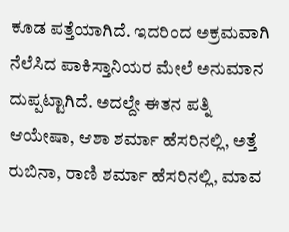ಕೂಡ ಪತ್ತೆಯಾಗಿದೆ. ಇದರಿಂದ ಅಕ್ರಮವಾಗಿ ನೆಲೆಸಿದ ಪಾಕಿಸ್ತಾನಿಯರ ಮೇಲೆ ಅನುಮಾನ ದುಪ್ಪಟ್ಟಾಗಿದೆ. ಅದಲ್ದೇ ಈತನ ಪತ್ನಿ ಆಯೇಷಾ, ಆಶಾ ಶರ್ಮಾ ಹೆಸರಿನಲ್ಲಿ, ಅತ್ತೆ ರುಬಿನಾ, ರಾಣಿ ಶರ್ಮಾ ಹೆಸರಿನಲ್ಲಿ, ಮಾವ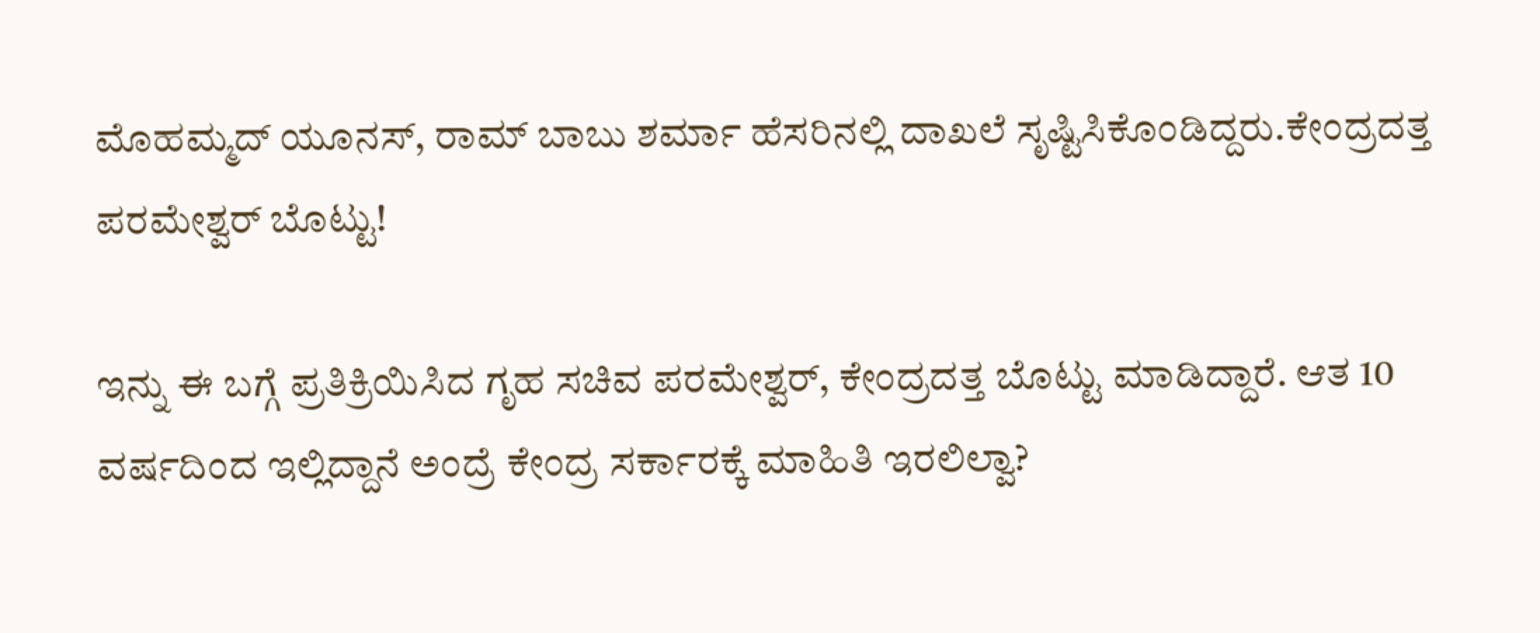ಮೊಹಮ್ಮದ್ ಯೂನಸ್, ರಾಮ್ ಬಾಬು ಶರ್ಮಾ ಹೆಸರಿನಲ್ಲಿ ದಾಖಲೆ ಸೃಷ್ಟಿಸಿಕೊಂಡಿದ್ದರು.ಕೇಂದ್ರದತ್ತ ಪರಮೇಶ್ವರ್ ಬೊಟ್ಟು!

ಇನ್ನು ಈ ಬಗ್ಗೆ ಪ್ರತಿಕ್ರಿಯಿಸಿದ ಗೃಹ ಸಚಿವ ಪರಮೇಶ್ವರ್‌, ಕೇಂದ್ರದತ್ತ ಬೊಟ್ಟು ಮಾಡಿದ್ದಾರೆ. ಆತ 10 ವರ್ಷದಿಂದ ಇಲ್ಲಿದ್ದಾನೆ ಅಂದ್ರೆ ಕೇಂದ್ರ ಸರ್ಕಾರಕ್ಕೆ ಮಾಹಿತಿ ಇರಲಿಲ್ವಾ?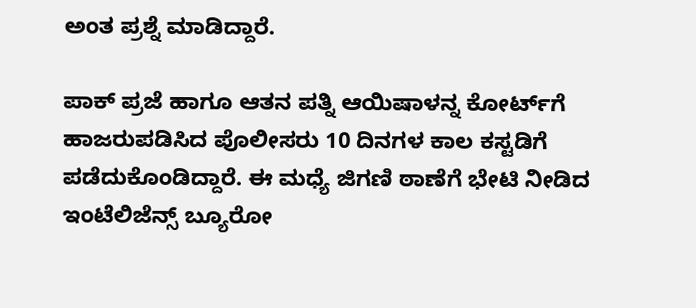ಅಂತ ಪ್ರಶ್ನೆ ಮಾಡಿದ್ದಾರೆ.

ಪಾಕ್‌ ಪ್ರಜೆ ಹಾಗೂ ಆತನ ಪತ್ನಿ ಆಯಿಷಾಳನ್ನ ಕೋರ್ಟ್‌ಗೆ ಹಾಜರುಪಡಿಸಿದ ಪೊಲೀಸರು 10 ದಿನಗಳ ಕಾಲ ಕಸ್ಟಡಿಗೆ ಪಡೆದುಕೊಂಡಿದ್ದಾರೆ. ಈ ಮಧ್ಯೆ ಜಿಗಣಿ ಠಾಣೆಗೆ ಭೇಟಿ ನೀಡಿದ ಇಂಟೆಲಿಜೆನ್ಸ್‌ ಬ್ಯೂರೋ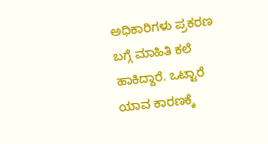ಅಧಿಕಾರಿಗಳು ಪ್ರಕರಣ ಬಗ್ಗೆ ಮಾಹಿತಿ ಕಲೆ ಹಾಕಿದ್ದಾರೆ. ಒಟ್ಟಾರೆ ಯಾವ ಕಾರಣಕ್ಕೆ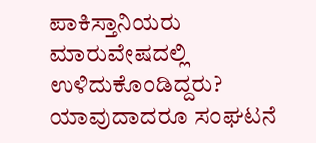ಪಾಕಿಸ್ತಾನಿಯರು ಮಾರುವೇಷದಲ್ಲಿ ಉಳಿದುಕೊಂಡಿದ್ದರು? ಯಾವುದಾದರೂ ಸಂಘಟನೆ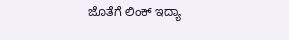ಜೊತೆಗೆ ಲಿಂಕ್‌ ಇದ್ಯಾ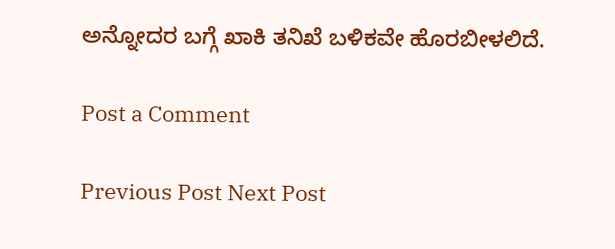ಅನ್ನೋದರ ಬಗ್ಗೆ ಖಾಕಿ ತನಿಖೆ ಬಳಿಕವೇ ಹೊರಬೀಳಲಿದೆ.

Post a Comment

Previous Post Next Post